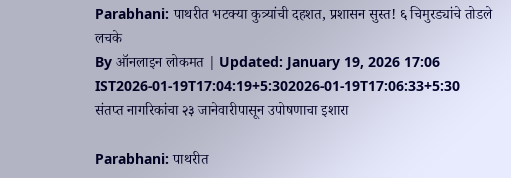Parabhani: पाथरीत भटक्या कुत्र्यांची दहशत, प्रशासन सुस्त! ६ चिमुरड्यांचे तोडले लचके
By ऑनलाइन लोकमत | Updated: January 19, 2026 17:06 IST2026-01-19T17:04:19+5:302026-01-19T17:06:33+5:30
संतप्त नागरिकांचा २३ जानेवारीपासून उपोषणाचा इशारा

Parabhani: पाथरीत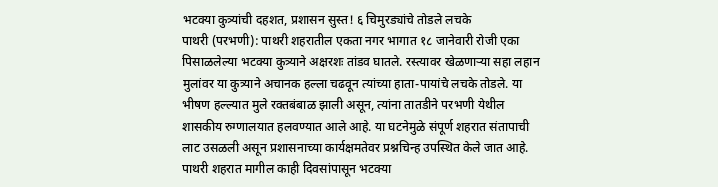भटक्या कुत्र्यांची दहशत, प्रशासन सुस्त! ६ चिमुरड्यांचे तोडले लचके
पाथरी (परभणी): पाथरी शहरातील एकता नगर भागात १८ जानेवारी रोजी एका पिसाळलेल्या भटक्या कुत्र्याने अक्षरशः तांडव घातले. रस्त्यावर खेळणाऱ्या सहा लहान मुलांवर या कुत्र्याने अचानक हल्ला चढवून त्यांच्या हाता-पायांचे लचके तोडले. या भीषण हल्ल्यात मुले रक्तबंबाळ झाली असून, त्यांना तातडीने परभणी येथील शासकीय रुग्णालयात हलवण्यात आले आहे. या घटनेमुळे संपूर्ण शहरात संतापाची लाट उसळली असून प्रशासनाच्या कार्यक्षमतेवर प्रश्नचिन्ह उपस्थित केले जात आहे.
पाथरी शहरात मागील काही दिवसांपासून भटक्या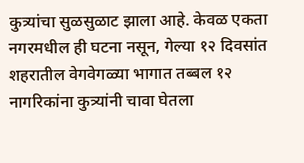कुत्र्यांचा सुळसुळाट झाला आहे. केवळ एकता नगरमधील ही घटना नसून, गेल्या १२ दिवसांत शहरातील वेगवेगळ्या भागात तब्बल १२ नागरिकांना कुत्र्यांनी चावा घेतला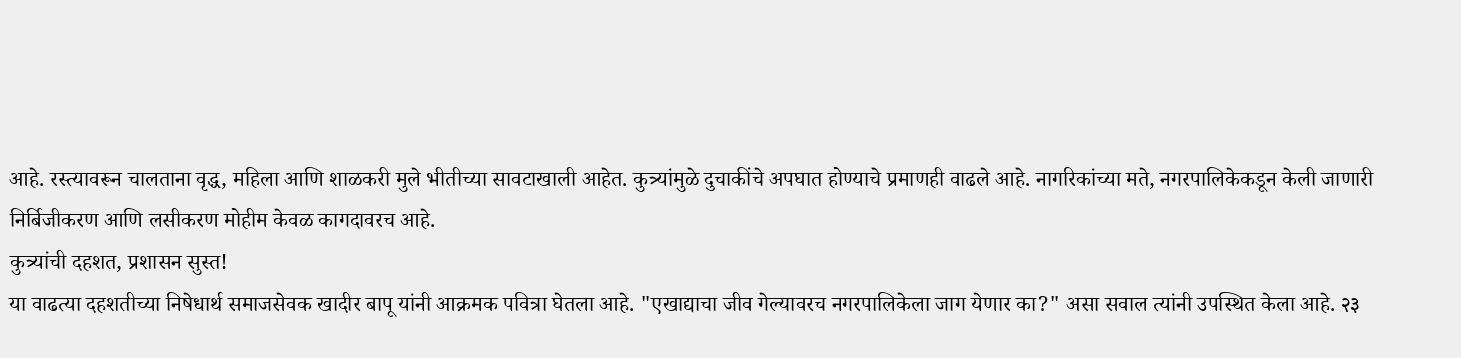आहे. रस्त्यावरून चालताना वृद्ध, महिला आणि शाळकरी मुले भीतीच्या सावटाखाली आहेत. कुत्र्यांमुळे दुचाकींचे अपघात होण्याचे प्रमाणही वाढले आहे. नागरिकांच्या मते, नगरपालिकेकडून केली जाणारी निर्बिजीकरण आणि लसीकरण मोहीम केवळ कागदावरच आहे.
कुत्र्यांची दहशत, प्रशासन सुस्त!
या वाढत्या दहशतीच्या निषेधार्थ समाजसेवक खादीर बापू यांनी आक्रमक पवित्रा घेतला आहे. "एखाद्याचा जीव गेल्यावरच नगरपालिकेला जाग येणार का?" असा सवाल त्यांनी उपस्थित केला आहे. २३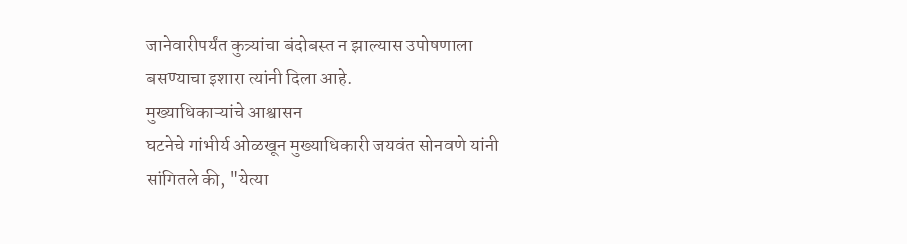जानेवारीपर्यंत कुत्र्यांचा बंदोबस्त न झाल्यास उपोषणाला बसण्याचा इशारा त्यांनी दिला आहे.
मुख्याधिकाऱ्यांचे आश्वासन
घटनेचे गांभीर्य ओळखून मुख्याधिकारी जयवंत सोनवणे यांनी सांगितले की, "येत्या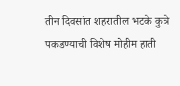तीन दिवसांत शहरातील भटके कुत्रे पकडण्याची विशेष मोहीम हाती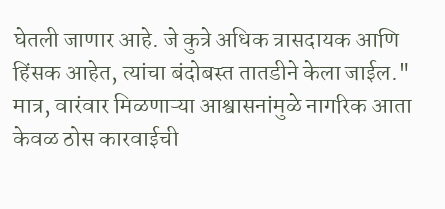घेतली जाणार आहे. जे कुत्रे अधिक त्रासदायक आणि हिंसक आहेत, त्यांचा बंदोबस्त तातडीने केला जाईल." मात्र, वारंवार मिळणाऱ्या आश्वासनांमुळे नागरिक आता केवळ ठोस कारवाईची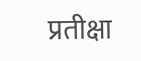प्रतीक्षा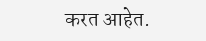करत आहेत.